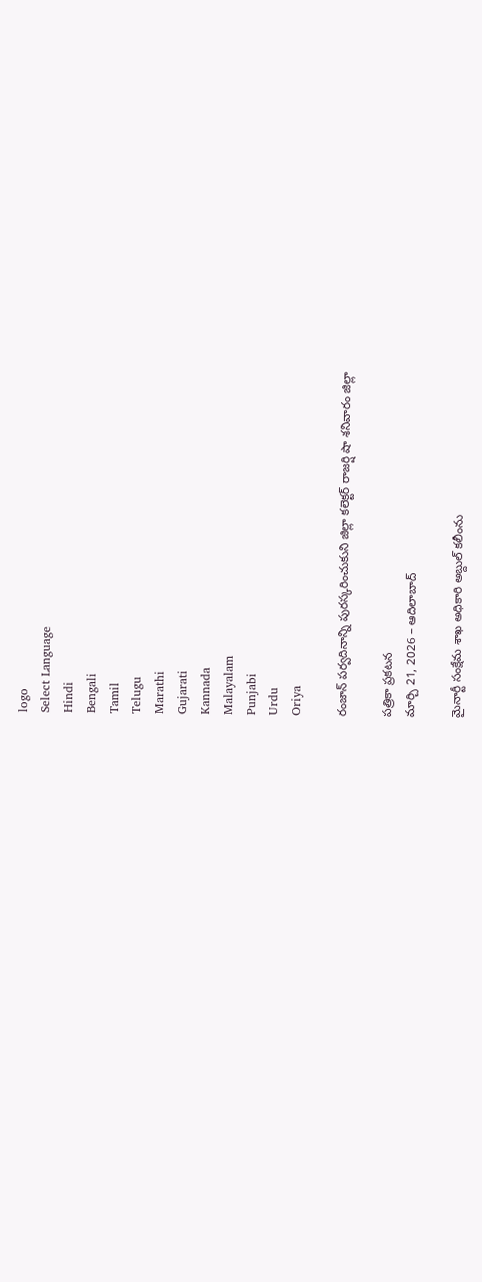logo
Select Language
Hindi
Bengali
Tamil
Telugu
Marathi
Gujarati
Kannada
Malayalam
Punjabi
Urdu
Oriya

రంజాన్ పర్వదినాన్ని పురస్కరించుకుని జిల్లా కలెక్టర్ రాజర్షి షా శనివారం జిల్లా

పత్రికా ప్రకటన
మార్చి 21, 2026 – ఆదిలాబాద్

మైనార్టీ సంక్షేమ శాఖ అధికారి అబ్దుల్ కలీంను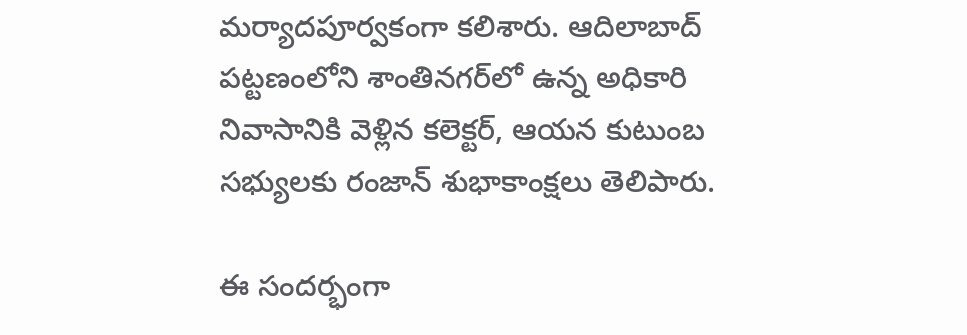మర్యాదపూర్వకంగా కలిశారు. ఆదిలాబాద్ పట్టణంలోని శాంతినగర్‌లో ఉన్న అధికారి నివాసానికి వెళ్లిన కలెక్టర్, ఆయన కుటుంబ సభ్యులకు రంజాన్ శుభాకాంక్షలు తెలిపారు.

ఈ సందర్భంగా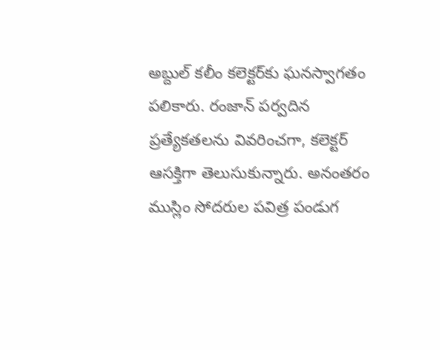అబ్దుల్ కలీం కలెక్టర్‌కు ఘనస్వాగతం పలికారు. రంజాన్ పర్వదిన ప్రత్యేకతలను వివరించగా, కలెక్టర్ ఆసక్తిగా తెలుసుకున్నారు. అనంతరం ముస్లిం సోదరుల పవిత్ర పండుగ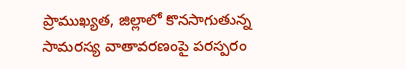ప్రాముఖ్యత, జిల్లాలో కొనసాగుతున్న సామరస్య వాతావరణంపై పరస్పరం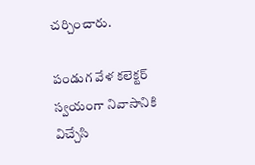చర్చించారు.

పండుగ వేళ కలెక్టర్ స్వయంగా నివాసానికి విచ్చేసి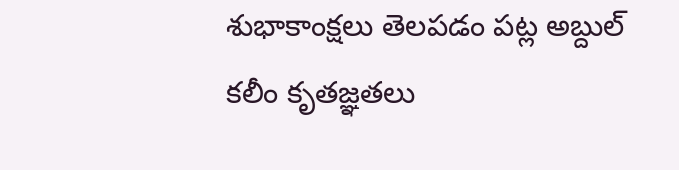శుభాకాంక్షలు తెలపడం పట్ల అబ్దుల్ కలీం కృతజ్ఞతలు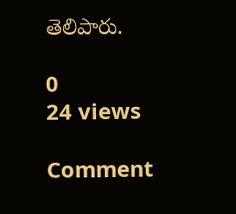తెలిపారు.

0
24 views

Comment